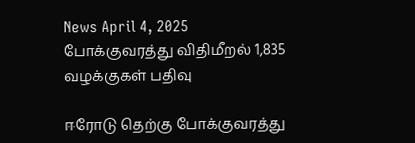News April 4, 2025
போக்குவரத்து விதிமீறல் 1,835 வழக்குகள் பதிவு

ஈரோடு தெற்கு போக்குவரத்து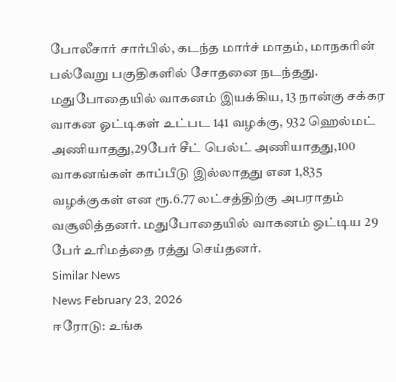போலீசார் சார்பில், கடந்த மார்ச் மாதம், மாநகரின் பல்வேறு பகுதிகளில் சோதனை நடந்தது. மதுபோதையில் வாகனம் இயக்கிய, 13 நான்கு சக்கர வாகன ஓட்டிகள் உட்பட 141 வழக்கு, 932 ஹெல்மட் அணியாதது,29பேர் சீட் பெல்ட் அணியாதது,100 வாகனங்கள் காப்பீடு இல்லாதது என 1,835 வழக்குகள் என ரூ.6.77 லட்சத்திற்கு அபராதம் வசூலித்தனர். மதுபோதையில் வாகனம் ஒட்டிய 29 பேர் உரிமத்தை ரத்து செய்தனர்.
Similar News
News February 23, 2026
ஈரோடு: உங்க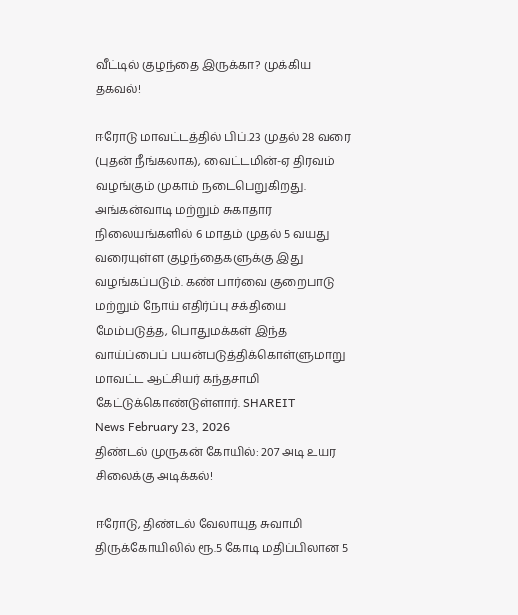வீட்டில் குழந்தை இருக்கா? முக்கிய தகவல்!

ஈரோடு மாவட்டத்தில் பிப்.23 முதல் 28 வரை (புதன் நீங்கலாக), வைட்டமின்-ஏ திரவம் வழங்கும் முகாம் நடைபெறுகிறது. அங்கன்வாடி மற்றும் சுகாதார நிலையங்களில் 6 மாதம் முதல் 5 வயது வரையுள்ள குழந்தைகளுக்கு இது வழங்கப்படும். கண் பார்வை குறைபாடு மற்றும் நோய் எதிர்ப்பு சக்தியை மேம்படுத்த, பொதுமக்கள் இந்த வாய்ப்பைப் பயன்படுத்திக்கொள்ளுமாறு மாவட்ட ஆட்சியர் கந்தசாமி கேட்டுக்கொண்டுள்ளார். SHAREIT
News February 23, 2026
திண்டல் முருகன் கோயில்: 207 அடி உயர சிலைக்கு அடிக்கல்!

ஈரோடு, திண்டல் வேலாயுத சுவாமி திருக்கோயிலில் ரூ.5 கோடி மதிப்பிலான 5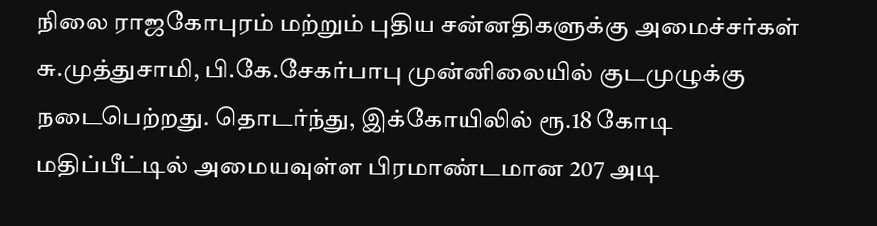நிலை ராஜகோபுரம் மற்றும் புதிய சன்னதிகளுக்கு அமைச்சர்கள் சு.முத்துசாமி, பி.கே.சேகர்பாபு முன்னிலையில் குடமுழுக்கு நடைபெற்றது. தொடர்ந்து, இக்கோயிலில் ரூ.18 கோடி மதிப்பீட்டில் அமையவுள்ள பிரமாண்டமான 207 அடி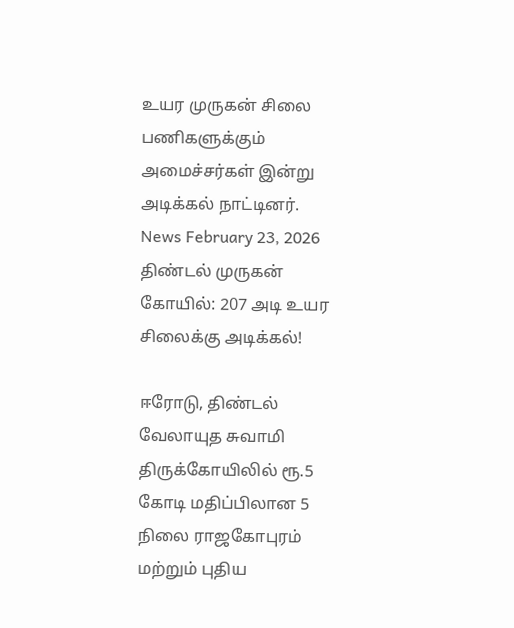உயர முருகன் சிலை பணிகளுக்கும் அமைச்சர்கள் இன்று அடிக்கல் நாட்டினர்.
News February 23, 2026
திண்டல் முருகன் கோயில்: 207 அடி உயர சிலைக்கு அடிக்கல்!

ஈரோடு, திண்டல் வேலாயுத சுவாமி திருக்கோயிலில் ரூ.5 கோடி மதிப்பிலான 5 நிலை ராஜகோபுரம் மற்றும் புதிய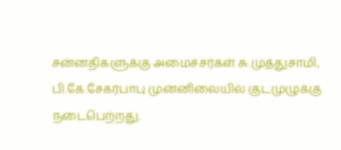சன்னதிகளுக்கு அமைச்சர்கள் சு.முத்துசாமி, பி.கே.சேகர்பாபு முன்னிலையில் குடமுழுக்கு நடைபெற்றது.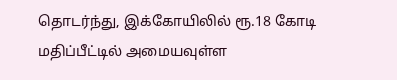தொடர்ந்து, இக்கோயிலில் ரூ.18 கோடி மதிப்பீட்டில் அமையவுள்ள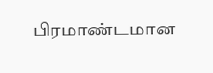பிரமாண்டமான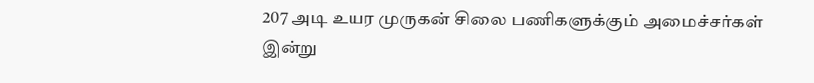207 அடி உயர முருகன் சிலை பணிகளுக்கும் அமைச்சர்கள் இன்று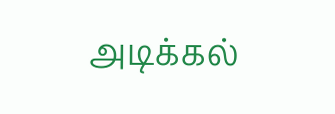அடிக்கல்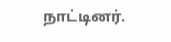நாட்டினர்.